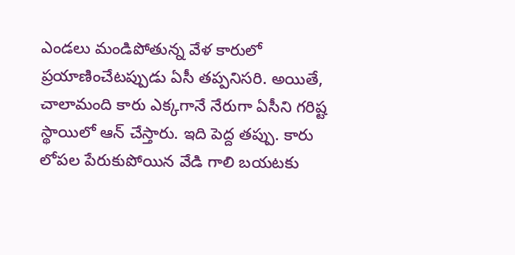ఎండలు మండిపోతున్న వేళ కారులో ప్రయాణించేటప్పుడు ఏసీ తప్పనిసరి. అయితే, చాలామంది కారు ఎక్కగానే నేరుగా ఏసీని గరిష్ట స్థాయిలో ఆన్ చేస్తారు. ఇది పెద్ద తప్పు. కారు లోపల పేరుకుపోయిన వేడి గాలి బయటకు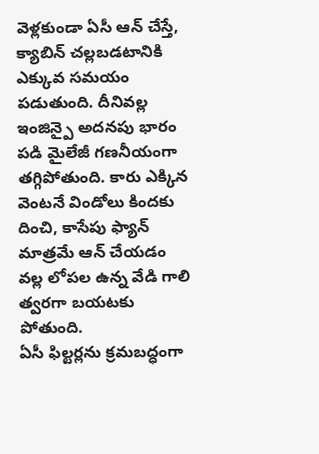వెళ్లకుండా ఏసీ ఆన్ చేస్తే, క్యాబిన్ చల్లబడటానికి ఎక్కువ సమయం పడుతుంది. దీనివల్ల ఇంజిన్పై అదనపు భారం పడి మైలేజీ గణనీయంగా తగ్గిపోతుంది. కారు ఎక్కిన వెంటనే విండోలు కిందకు దించి, కాసేపు ఫ్యాన్ మాత్రమే ఆన్ చేయడం వల్ల లోపల ఉన్న వేడి గాలి త్వరగా బయటకు పోతుంది.
ఏసీ ఫిల్టర్లను క్రమబద్ధంగా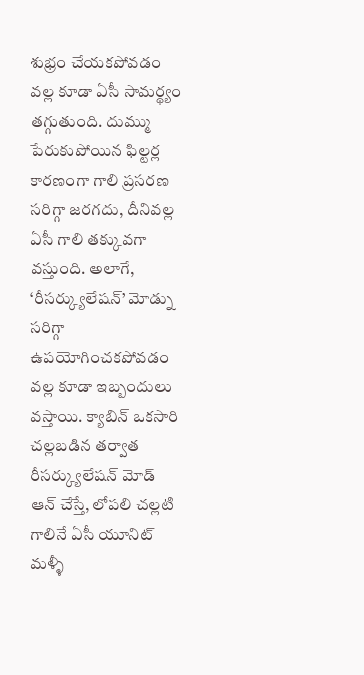శుభ్రం చేయకపోవడం వల్ల కూడా ఏసీ సామర్థ్యం తగ్గుతుంది. దుమ్ము పేరుకుపోయిన ఫిల్టర్ల కారణంగా గాలి ప్రసరణ సరిగ్గా జరగదు, దీనివల్ల ఏసీ గాలి తక్కువగా వస్తుంది. అలాగే, ‘రీసర్క్యులేషన్’ మోడ్ను సరిగ్గా ఉపయోగించకపోవడం వల్ల కూడా ఇబ్బందులు వస్తాయి. క్యాబిన్ ఒకసారి చల్లబడిన తర్వాత రీసర్క్యులేషన్ మోడ్ ఆన్ చేస్తే, లోపలి చల్లటి గాలినే ఏసీ యూనిట్ మళ్ళీ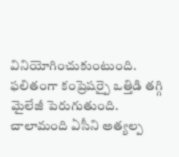వినియోగించుకుంటుంది. ఫలితంగా కంప్రెషర్పై ఒత్తిడి తగ్గి మైలేజీ పెరుగుతుంది.
చాలామంది ఏసీని అత్యల్ప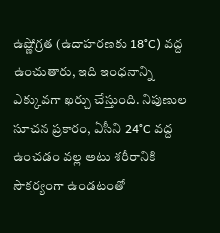ఉష్ణోగ్రత (ఉదాహరణకు 18°C) వద్ద ఉంచుతారు, ఇది ఇంధనాన్ని ఎక్కువగా ఖర్చు చేస్తుంది. నిపుణుల సూచన ప్రకారం, ఏసీని 24°C వద్ద ఉంచడం వల్ల అటు శరీరానికి సౌకర్యంగా ఉండటంతో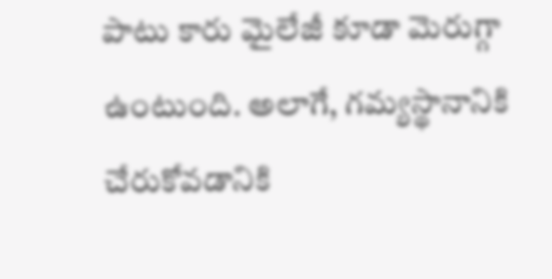పాటు కారు మైలేజీ కూడా మెరుగ్గా ఉంటుంది. అలాగే, గమ్యస్థానానికి చేరుకోవడానికి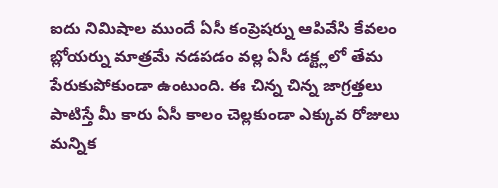ఐదు నిమిషాల ముందే ఏసీ కంప్రెషర్ను ఆపివేసి కేవలం బ్లోయర్ను మాత్రమే నడపడం వల్ల ఏసీ డక్ట్లలో తేమ పేరుకుపోకుండా ఉంటుంది. ఈ చిన్న చిన్న జాగ్రత్తలు పాటిస్తే మీ కారు ఏసీ కాలం చెల్లకుండా ఎక్కువ రోజులు మన్నిక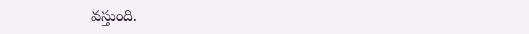వస్తుంది.